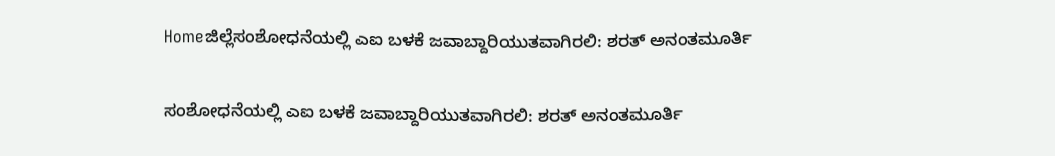Homeಜಿಲ್ಲೆಸಂಶೋಧನೆಯಲ್ಲಿ ಎಐ ಬಳಕೆ ಜವಾಬ್ದಾರಿಯುತವಾಗಿರಲಿ: ಶರತ್ ಅನಂತಮೂರ್ತಿ

ಸಂಶೋಧನೆಯಲ್ಲಿ ಎಐ ಬಳಕೆ ಜವಾಬ್ದಾರಿಯುತವಾಗಿರಲಿ: ಶರತ್ ಅನಂತಮೂರ್ತಿ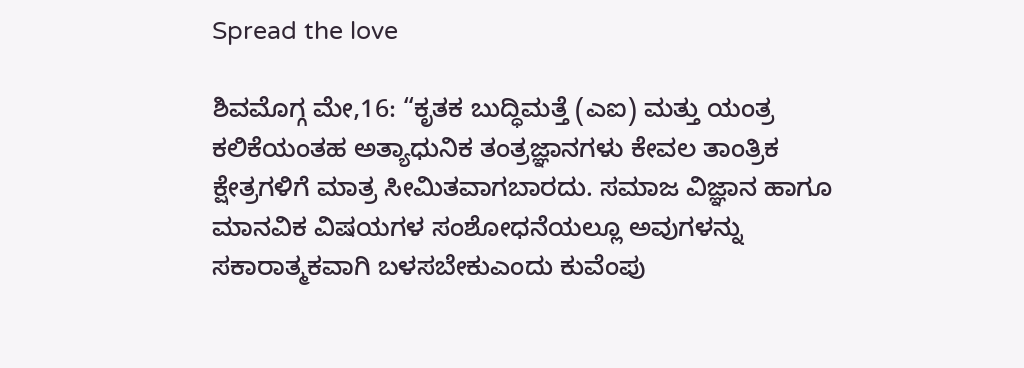Spread the love

ಶಿವಮೊಗ್ಗ ಮೇ,16: “ಕೃತಕ ಬುದ್ಧಿಮತ್ತೆ (ಎಐ) ಮತ್ತು ಯಂತ್ರ ಕಲಿಕೆಯಂತಹ ಅತ್ಯಾಧುನಿಕ ತಂತ್ರಜ್ಞಾನಗಳು ಕೇವಲ ತಾಂತ್ರಿಕ ಕ್ಷೇತ್ರಗಳಿಗೆ ಮಾತ್ರ ಸೀಮಿತವಾಗಬಾರದು. ಸಮಾಜ ವಿಜ್ಞಾನ ಹಾಗೂ ಮಾನವಿಕ ವಿಷಯಗಳ ಸಂಶೋಧನೆಯಲ್ಲೂ ಅವುಗಳನ್ನು ಸಕಾರಾತ್ಮಕವಾಗಿ ಬಳಸಬೇಕುಎಂದು ಕುವೆಂಪು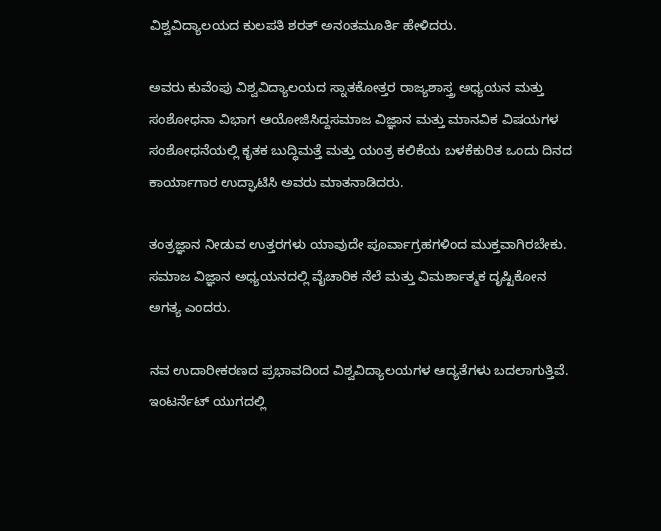ವಿಶ್ವವಿದ್ಯಾಲಯದ ಕುಲಪತಿ ಶರತ್ ಅನಂತಮೂರ್ತಿ ಹೇಳಿದರು.

ಅವರು ಕುವೆಂಪು ವಿಶ್ವವಿದ್ಯಾಲಯದ ಸ್ನಾತಕೋತ್ತರ ರಾಜ್ಯಶಾಸ್ತ್ರ ಅಧ್ಯಯನ ಮತ್ತು ಸಂಶೋಧನಾ ವಿಭಾಗ ಆಯೋಜಿಸಿದ್ದಸಮಾಜ ವಿಜ್ಞಾನ ಮತ್ತು ಮಾನವಿಕ ವಿಷಯಗಳ ಸಂಶೋಧನೆಯಲ್ಲಿ ಕೃತಕ ಬುದ್ಧಿಮತ್ತೆ ಮತ್ತು ಯಂತ್ರ ಕಲಿಕೆಯ ಬಳಕೆಕುರಿತ ಒಂದು ದಿನದ ಕಾರ್ಯಾಗಾರ ಉದ್ಘಾಟಿಸಿ ಅವರು ಮಾತನಾಡಿದರು.

ತಂತ್ರಜ್ಞಾನ ನೀಡುವ ಉತ್ತರಗಳು ಯಾವುದೇ ಪೂರ್ವಾಗ್ರಹಗಳಿಂದ ಮುಕ್ತವಾಗಿರಬೇಕು. ಸಮಾಜ ವಿಜ್ಞಾನ ಅಧ್ಯಯನದಲ್ಲಿ ವೈಚಾರಿಕ ನೆಲೆ ಮತ್ತು ವಿಮರ್ಶಾತ್ಮಕ ದೃಷ್ಟಿಕೋನ ಅಗತ್ಯ ಎಂದರು.

ನವ ಉದಾರೀಕರಣದ ಪ್ರಭಾವದಿಂದ ವಿಶ್ವವಿದ್ಯಾಲಯಗಳ ಆದ್ಯತೆಗಳು ಬದಲಾಗುತ್ತಿವೆ. ಇಂಟರ್ನೆಟ್ ಯುಗದಲ್ಲಿ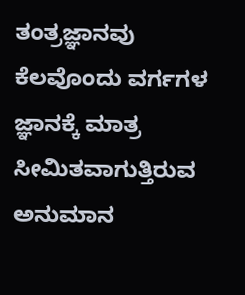ತಂತ್ರಜ್ಞಾನವು ಕೆಲವೊಂದು ವರ್ಗಗಳ ಜ್ಞಾನಕ್ಕೆ ಮಾತ್ರ ಸೀಮಿತವಾಗುತ್ತಿರುವ ಅನುಮಾನ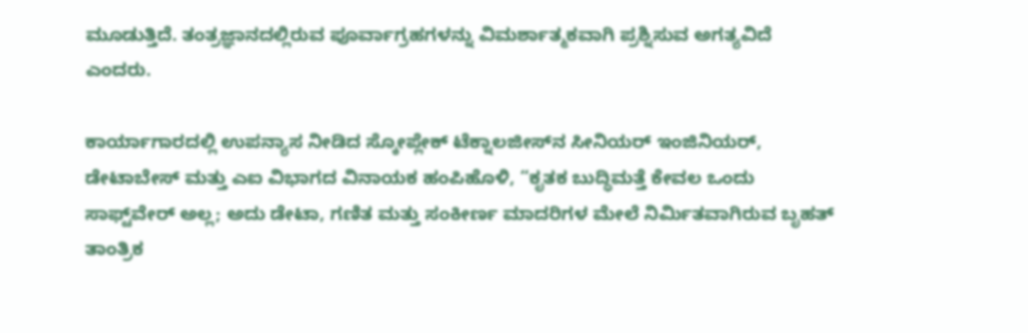ಮೂಡುತ್ತಿದೆ. ತಂತ್ರಜ್ಞಾನದಲ್ಲಿರುವ ಪೂರ್ವಾಗ್ರಹಗಳನ್ನು ವಿಮರ್ಶಾತ್ಮಕವಾಗಿ ಪ್ರಶ್ನಿಸುವ ಅಗತ್ಯವಿದೆ ಎಂದರು.

ಕಾರ್ಯಾಗಾರದಲ್ಲಿ ಉಪನ್ಯಾಸ ನೀಡಿದ ಸ್ಕೋಪ್ಲೇಕ್ ಟೆಕ್ನಾಲಜೀಸ್‌ನ ಸೀನಿಯರ್ ಇಂಜಿನಿಯರ್, ಡೇಟಾಬೇಸ್ ಮತ್ತು ಎಐ ವಿಭಾಗದ ವಿನಾಯಕ ಹಂಪಿಹೊಳಿ, “ಕೃತಕ ಬುದ್ಧಿಮತ್ತೆ ಕೇವಲ ಒಂದು ಸಾಫ್ಟ್‌ವೇರ್ ಅಲ್ಲ; ಅದು ಡೇಟಾ, ಗಣಿತ ಮತ್ತು ಸಂಕೀರ್ಣ ಮಾದರಿಗಳ ಮೇಲೆ ನಿರ್ಮಿತವಾಗಿರುವ ಬೃಹತ್ ತಾಂತ್ರಿಕ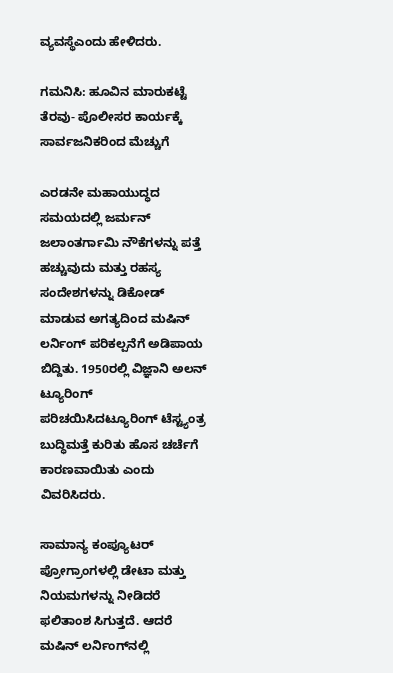ವ್ಯವಸ್ಥೆಎಂದು ಹೇಳಿದರು.

ಗಮನಿಸಿ: ಹೂವಿನ ಮಾರುಕಟ್ಟೆ ತೆರವು- ಪೊಲೀಸರ ಕಾರ್ಯಕ್ಕೆ ಸಾರ್ವಜನಿಕರಿಂದ ಮೆಚ್ಚುಗೆ

ಎರಡನೇ ಮಹಾಯುದ್ಧದ ಸಮಯದಲ್ಲಿ ಜರ್ಮನ್ ಜಲಾಂತರ್ಗಾಮಿ ನೌಕೆಗಳನ್ನು ಪತ್ತೆ ಹಚ್ಚುವುದು ಮತ್ತು ರಹಸ್ಯ ಸಂದೇಶಗಳನ್ನು ಡಿಕೋಡ್ ಮಾಡುವ ಅಗತ್ಯದಿಂದ ಮಷಿನ್ ಲರ್ನಿಂಗ್ ಪರಿಕಲ್ಪನೆಗೆ ಅಡಿಪಾಯ ಬಿದ್ದಿತು. 1950ರಲ್ಲಿ ವಿಜ್ಞಾನಿ ಅಲನ್ ಟ್ಯೂರಿಂಗ್ ಪರಿಚಯಿಸಿದಟ್ಯೂರಿಂಗ್ ಟೆಸ್ಟ್ಯಂತ್ರ ಬುದ್ಧಿಮತ್ತೆ ಕುರಿತು ಹೊಸ ಚರ್ಚೆಗೆ ಕಾರಣವಾಯಿತು ಎಂದು ವಿವರಿಸಿದರು.

ಸಾಮಾನ್ಯ ಕಂಪ್ಯೂಟರ್ ಪ್ರೋಗ್ರಾಂಗಳಲ್ಲಿ ಡೇಟಾ ಮತ್ತು ನಿಯಮಗಳನ್ನು ನೀಡಿದರೆ ಫಲಿತಾಂಶ ಸಿಗುತ್ತದೆ. ಆದರೆ ಮಷಿನ್ ಲರ್ನಿಂಗ್‌ನಲ್ಲಿ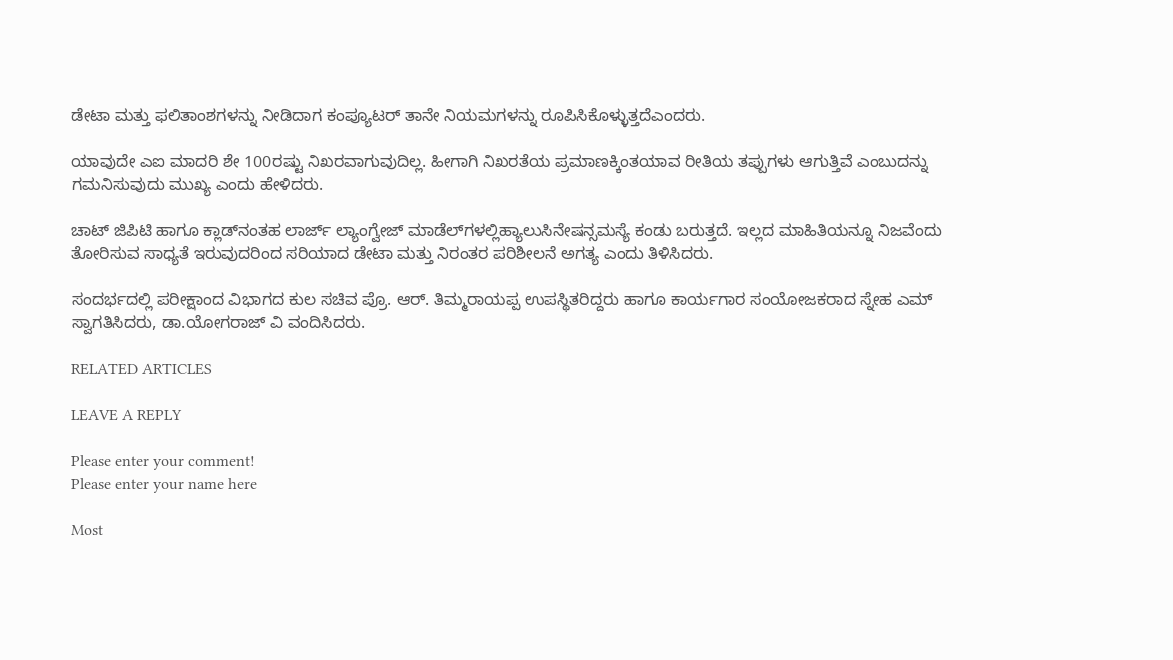ಡೇಟಾ ಮತ್ತು ಫಲಿತಾಂಶಗಳನ್ನು ನೀಡಿದಾಗ ಕಂಪ್ಯೂಟರ್ ತಾನೇ ನಿಯಮಗಳನ್ನು ರೂಪಿಸಿಕೊಳ್ಳುತ್ತದೆಎಂದರು.

ಯಾವುದೇ ಎಐ ಮಾದರಿ ಶೇ 100ರಷ್ಟು ನಿಖರವಾಗುವುದಿಲ್ಲ. ಹೀಗಾಗಿ ನಿಖರತೆಯ ಪ್ರಮಾಣಕ್ಕಿಂತಯಾವ ರೀತಿಯ ತಪ್ಪುಗಳು ಆಗುತ್ತಿವೆ ಎಂಬುದನ್ನು ಗಮನಿಸುವುದು ಮುಖ್ಯ ಎಂದು ಹೇಳಿದರು.

ಚಾಟ್ ಜಿಪಿಟಿ ಹಾಗೂ ಕ್ಲಾಡ್‌ನಂತಹ ಲಾರ್ಜ್ ಲ್ಯಾಂಗ್ವೇಜ್ ಮಾಡೆಲ್‌ಗಳಲ್ಲಿಹ್ಯಾಲುಸಿನೇಷನ್ಸಮಸ್ಯೆ ಕಂಡು ಬರುತ್ತದೆ. ಇಲ್ಲದ ಮಾಹಿತಿಯನ್ನೂ ನಿಜವೆಂದು ತೋರಿಸುವ ಸಾಧ್ಯತೆ ಇರುವುದರಿಂದ ಸರಿಯಾದ ಡೇಟಾ ಮತ್ತು ನಿರಂತರ ಪರಿಶೀಲನೆ ಅಗತ್ಯ ಎಂದು ತಿಳಿಸಿದರು.

ಸಂದರ್ಭದಲ್ಲಿ ಪರೀಕ್ಷಾಂದ ವಿಭಾಗದ ಕುಲ ಸಚಿವ ಪ್ರೊ. ಆರ್. ತಿಮ್ಮರಾಯಪ್ಪ ಉಪಸ್ಥಿತರಿದ್ದರು ಹಾಗೂ ಕಾರ್ಯಗಾರ ಸಂಯೋಜಕರಾದ ಸ್ನೇಹ ಎಮ್ ಸ್ವಾಗತಿಸಿದರು, ಡಾ.ಯೋಗರಾಜ್ ವಿ ವಂದಿಸಿದರು.

RELATED ARTICLES

LEAVE A REPLY

Please enter your comment!
Please enter your name here

Most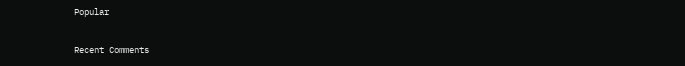Popular

Recent Comments